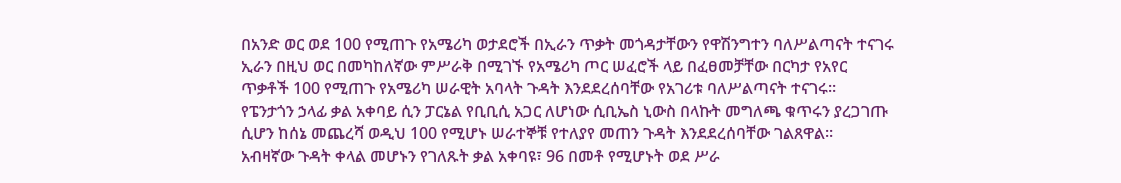በአንድ ወር ወደ 100 የሚጠጉ የአሜሪካ ወታደሮች በኢራን ጥቃት መጎዳታቸውን የዋሽንግተን ባለሥልጣናት ተናገሩ
ኢራን በዚህ ወር በመካከለኛው ምሥራቅ በሚገኙ የአሜሪካ ጦር ሠፈሮች ላይ በፈፀመቻቸው በርካታ የአየር ጥቃቶች 100 የሚጠጉ የአሜሪካ ሠራዊት አባላት ጉዳት እንደደረሰባቸው የአገሪቱ ባለሥልጣናት ተናገሩ።
የፔንታጎን ኃላፊ ቃል አቀባይ ሲን ፓርኔል የቢቢሲ አጋር ለሆነው ሲቢኤስ ኒውስ በላኩት መግለጫ ቁጥሩን ያረጋገጡ ሲሆን ከሰኔ መጨረሻ ወዲህ 100 የሚሆኑ ሠራተኞቹ የተለያየ መጠን ጉዳት እንደደረሰባቸው ገልጸዋል።
አብዛኛው ጉዳት ቀላል መሆኑን የገለጹት ቃል አቀባዩ፣ 96 በመቶ የሚሆኑት ወደ ሥራ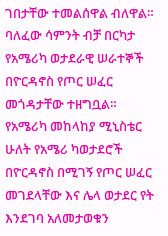ገበታቸው ተመልሰዋል ብለዋል።
ባለፈው ሳምንት ብቻ በርካታ የአሜሪካ ወታደራዊ ሠራተኞች በዮርዳኖስ የጦር ሠፈር መጎዳታቸው ተዘግቧል።
የአሜሪካ መከላከያ ሚኒስቴር ሁለት የአሜሪ ካወታደሮች በዮርዳኖስ በሚገኝ የጦር ሠፈር መገደላቸው እና ሌላ ወታደር የት እንደገባ አለመታወቁን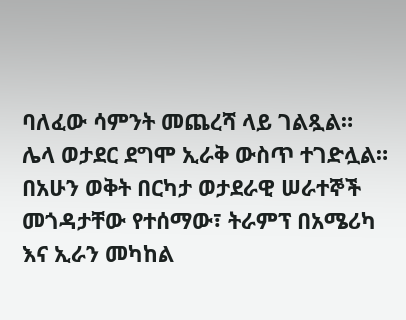ባለፈው ሳምንት መጨረሻ ላይ ገልጿል።
ሌላ ወታደር ደግሞ ኢራቅ ውስጥ ተገድሏል።
በአሁን ወቅት በርካታ ወታደራዊ ሠራተኞች መጎዳታቸው የተሰማው፣ ትራምፕ በአሜሪካ እና ኢራን መካከል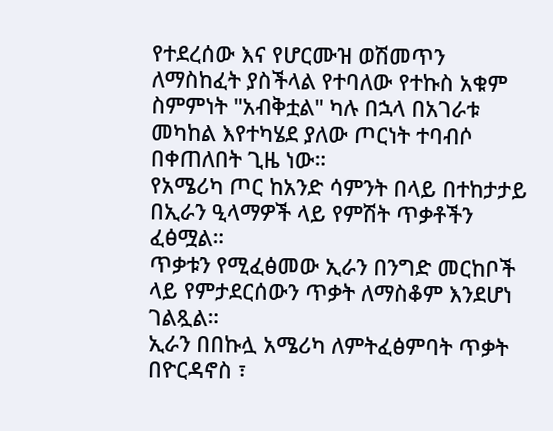የተደረሰው እና የሆርሙዝ ወሽመጥን ለማስከፈት ያስችላል የተባለው የተኩስ አቁም ስምምነት "አብቅቷል" ካሉ በኋላ በአገራቱ መካከል እየተካሄደ ያለው ጦርነት ተባብሶ በቀጠለበት ጊዜ ነው።
የአሜሪካ ጦር ከአንድ ሳምንት በላይ በተከታታይ በኢራን ዒላማዎች ላይ የምሽት ጥቃቶችን ፈፅሟል።
ጥቃቱን የሚፈፅመው ኢራን በንግድ መርከቦች ላይ የምታደርሰውን ጥቃት ለማስቆም እንደሆነ ገልጿል።
ኢራን በበኩሏ አሜሪካ ለምትፈፅምባት ጥቃት በዮርዳኖስ ፣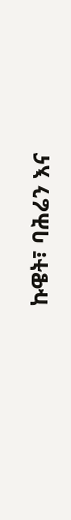ኩዌት፣ ባሕሬን እና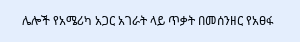ሌሎች የአሜሪካ አጋር አገራት ላይ ጥቃት በመሰንዘር የአፀፋ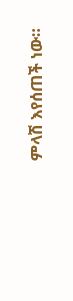ምላሽ እየሰጠች ነው።